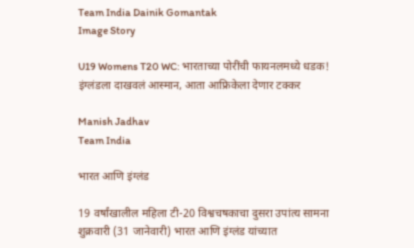Team India Dainik Gomantak
Image Story

U19 Womens T20 WC: भारताच्या पोरींची फायनलमध्ये धडक! इंग्लंडला दाखवलं आस्मान, आता आफ्रिकेला देणार टक्कर

Manish Jadhav
Team India

भारत आणि इंग्लंड

19 वर्षांखालील महिला टी-20 विश्वचषकाचा दुसरा उपांत्य सामना शुक्रवारी (31 जानेवारी) भारत आणि इंग्लंड यांच्यात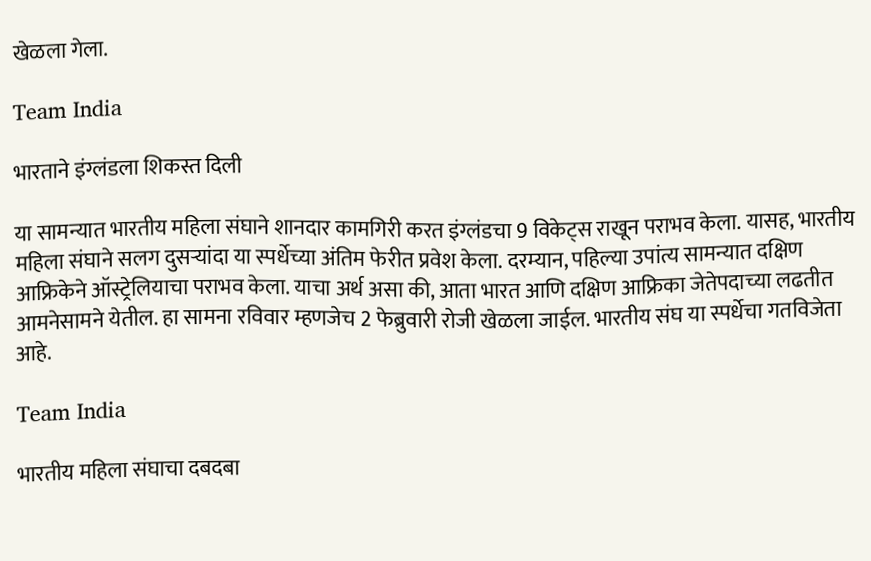खेळला गेला.

Team India

भारताने इंग्लंडला शिकस्त दिली

या सामन्यात भारतीय महिला संघाने शानदार कामगिरी करत इंग्लंडचा 9 विकेट्स राखून पराभव केला. यासह, भारतीय महिला संघाने सलग दुसऱ्यांदा या स्पर्धेच्या अंतिम फेरीत प्रवेश केला. दरम्यान, पहिल्या उपांत्य सामन्यात दक्षिण आफ्रिकेने ऑस्ट्रेलियाचा पराभव केला. याचा अर्थ असा की, आता भारत आणि दक्षिण आफ्रिका जेतेपदाच्या लढतीत आमनेसामने येतील. हा सामना रविवार म्हणजेच 2 फेब्रुवारी रोजी खेळला जाईल. भारतीय संघ या स्पर्धेचा गतविजेता आहे.

Team India

भारतीय महिला संघाचा दबदबा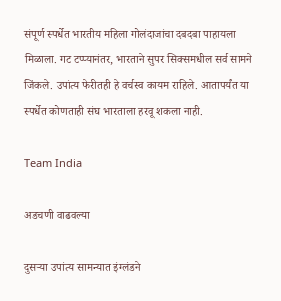संपूर्ण स्पर्धेत भारतीय महिला गोलंदाजांचा दबदबा पाहायला मिळाला. गट टप्प्यानंतर, भारताने सुपर सिक्समधील सर्व सामने जिंकले. उपांत्य फेरीतही हे वर्चस्व कायम राहिले. आतापर्यंत या स्पर्धेत कोणताही संघ भारताला हरवू शकला नाही.

Team India

अडचणी वाढवल्या

दुसऱ्या उपांत्य सामन्यात इंग्लंडने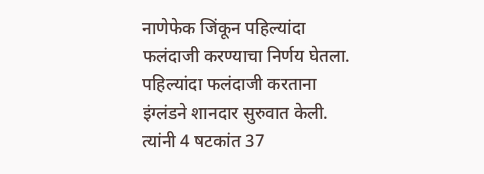नाणेफेक जिंकून पहिल्यांदा फलंदाजी करण्याचा निर्णय घेतला. पहिल्यांदा फलंदाजी करताना इंग्लंडने शानदार सुरुवात केली. त्यांनी 4 षटकांत 37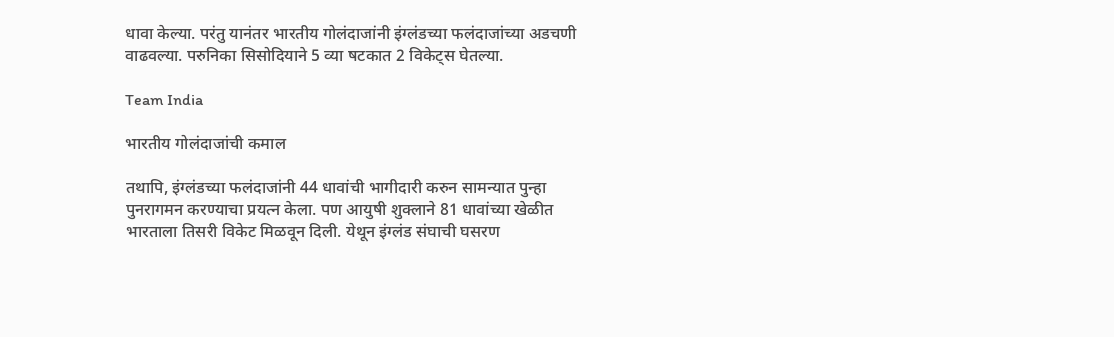धावा केल्या. परंतु यानंतर भारतीय गोलंदाजांनी इंग्लंडच्या फलंदाजांच्या अडचणी वाढवल्या. परुनिका सिसोदियाने 5 व्या षटकात 2 विकेट्स घेतल्या.

Team India

भारतीय गोलंदाजांची कमाल

तथापि, इंग्लंडच्या फलंदाजांनी 44 धावांची भागीदारी करुन सामन्यात पुन्हा पुनरागमन करण्याचा प्रयत्न केला. पण आयुषी शुक्लाने 81 धावांच्या खेळीत भारताला तिसरी विकेट मिळवून दिली. येथून इंग्लंड संघाची घसरण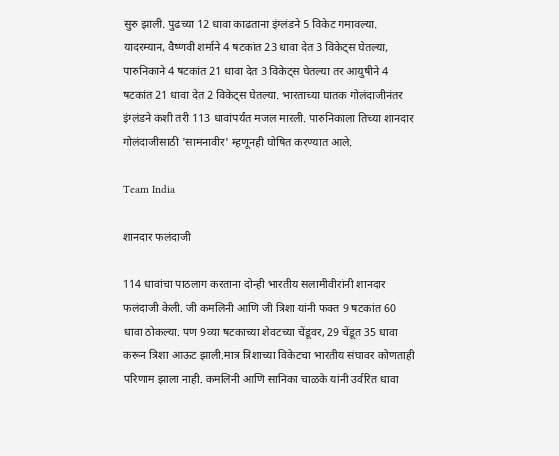सुरु झाली. पुढच्या 12 धावा काढताना इंग्लंडने 5 विकेट गमावल्या. यादरम्यान, वैष्णवी शर्माने 4 षटकांत 23 धावा देत 3 विकेट्स घेतल्या, पारुनिकाने 4 षटकांत 21 धावा देत 3 विकेट्स घेतल्या तर आयुषीने 4 षटकांत 21 धावा देत 2 विकेट्स घेतल्या. भारताच्या घातक गोलंदाजीनंतर इंग्लंडने कशी तरी 113 धावांपर्यंत मजल मारली. पारुनिकाला तिच्या शानदार गोलंदाजीसाठी 'सामनावीर' म्हणूनही घोषित करण्यात आले.

Team India

शानदार फलंदाजी

114 धावांचा पाठलाग करताना दोन्ही भारतीय सलामीवीरांनी शानदार फलंदाजी केली. जी कमलिनी आणि जी त्रिशा यांनी फक्त 9 षटकांत 60 धावा ठोकल्या. पण 9व्या षटकाच्या शेवटच्या चेंडूवर, 29 चेंडूत 35 धावा करून त्रिशा आऊट झाली.मात्र त्रिशाच्या विकेटचा भारतीय संघावर कोणताही परिणाम झाला नाही. कमलिनी आणि सानिका चाळके यांनी उर्वरित धावा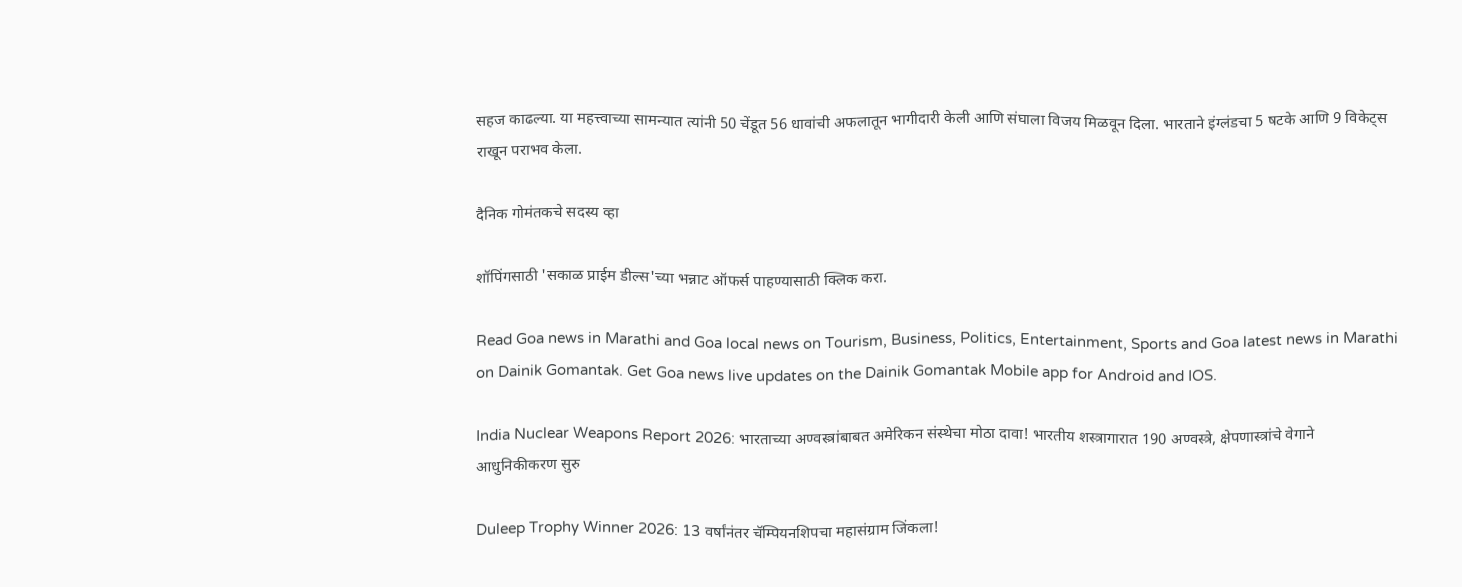सहज काढल्या. या महत्त्वाच्या सामन्यात त्यांनी 50 चेंडूत 56 धावांची अफलातून भागीदारी केली आणि संघाला विजय मिळवून दिला. भारताने इंग्लंडचा 5 षटके आणि 9 विकेट्स राखून पराभव केला.

दैनिक गोमंतकचे सदस्य व्हा

शॉपिंगसाठी 'सकाळ प्राईम डील्स'च्या भन्नाट ऑफर्स पाहण्यासाठी क्लिक करा.

Read Goa news in Marathi and Goa local news on Tourism, Business, Politics, Entertainment, Sports and Goa latest news in Marathi on Dainik Gomantak. Get Goa news live updates on the Dainik Gomantak Mobile app for Android and IOS.

India Nuclear Weapons Report 2026: भारताच्या अण्वस्त्रांबाबत अमेरिकन संस्थेचा मोठा दावा! भारतीय शस्त्रागारात 190 अण्वस्त्रे, क्षेपणास्त्रांचे वेगाने आधुनिकीकरण सुरु

Duleep Trophy Winner 2026: 13 वर्षांनंतर चॅम्पियनशिपचा महासंग्राम जिंकला!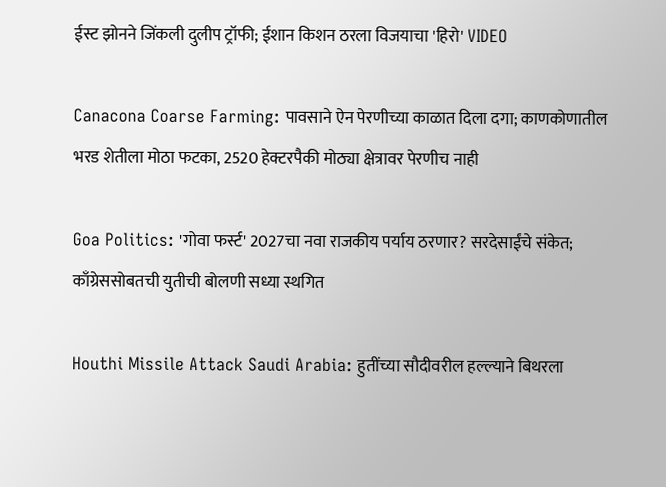ईस्ट झोनने जिंकली दुलीप ट्रॉफी; ईशान किशन ठरला विजयाचा 'हिरो' VIDEO

Canacona Coarse Farming: पावसाने ऐन पेरणीच्या काळात दिला दगा; काणकोणातील भरड शेतीला मोठा फटका, 2520 हेक्टरपैकी मोठ्या क्षेत्रावर पेरणीच नाही

Goa Politics: 'गोवा फर्स्ट' 2027चा नवा राजकीय पर्याय ठरणार? सरदेसाईंचे संकेत; काँग्रेससोबतची युतीची बोलणी सध्या स्थगित

Houthi Missile Attack Saudi Arabia: हुतींच्या सौदीवरील हल्ल्याने बिथरला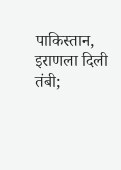पाकिस्तान, इराणला दिली तंबी;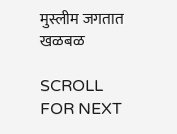मुस्लीम जगतात खळबळ

SCROLL FOR NEXT